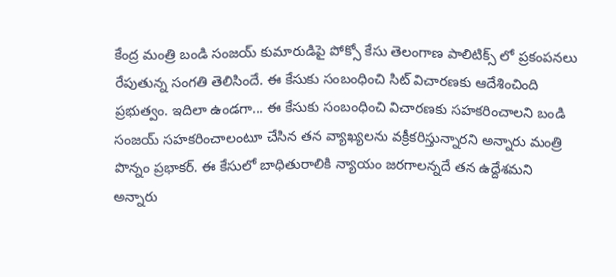కేంద్ర మంత్రి బండి సంజయ్ కుమారుడిపై పోక్సో కేసు తెలంగాణ పాలిటిక్స్ లో ప్రకంపనలు రేపుతున్న సంగతి తెలిసిందే. ఈ కేసుకు సంబంధించి సిట్ విచారణకు ఆదేశించింది ప్రభుత్వం. ఇదిలా ఉండగా... ఈ కేసుకు సంబంధించి విచారణకు సహకరించాలని బండి సంజయ్ సహకరించాలంటూ చేసిన తన వ్యాఖ్యలను వక్రీకరిస్తున్నారని అన్నారు మంత్రి పొన్నం ప్రభాకర్. ఈ కేసులో బాధితురాలికి న్యాయం జరగాలన్నదే తన ఉద్దేశమని అన్నారు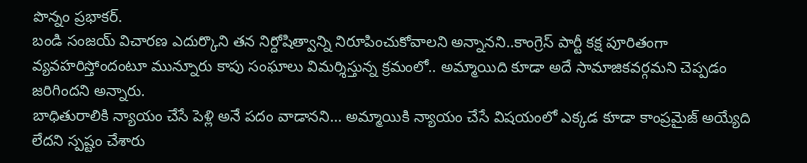పొన్నం ప్రభాకర్.
బండి సంజయ్ విచారణ ఎదుర్కొని తన నిర్దోషిత్వాన్ని నిరూపించుకోవాలని అన్నానని..కాంగ్రెస్ పార్టీ కక్ష పూరితంగా వ్యవహరిస్తోందంటూ మున్నూరు కాపు సంఘాలు విమర్శిస్తున్న క్రమంలో.. అమ్మాయిది కూడా అదే సామాజికవర్గమని చెప్పడం జరిగిందని అన్నారు.
బాధితురాలికి న్యాయం చేసే పెళ్లి అనే పదం వాడానని... అమ్మాయికి న్యాయం చేసే విషయంలో ఎక్కడ కూడా కాంప్రమైజ్ అయ్యేది లేదని స్పష్టం చేశారు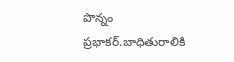పొన్నం ప్రభాకర్.బాధితురాలికి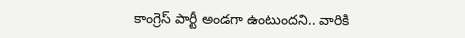కాంగ్రెస్ పార్టీ అండగా ఉంటుందని.. వారికి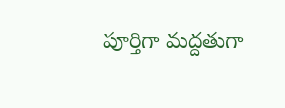పూర్తిగా మద్దతుగా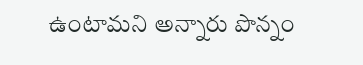ఉంటామని అన్నారు పొన్నం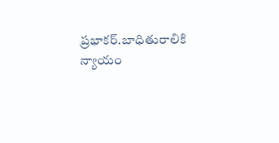ప్రభాకర్.బాధితురాలికి న్యాయం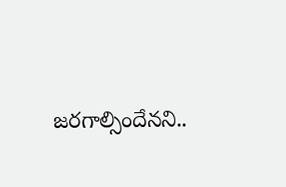జరగాల్సిందేనని..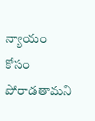న్యాయం కోసం పోరాడతామని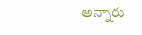అన్నారు